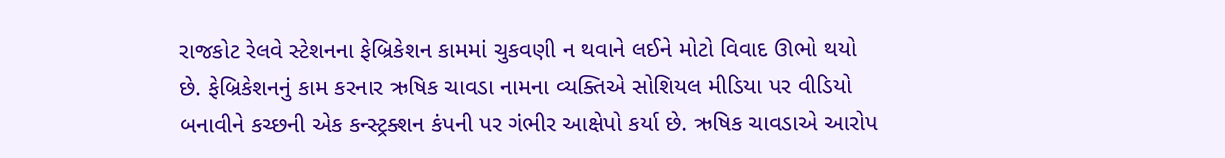રાજકોટ રેલવે સ્ટેશનના ફેબ્રિકેશન કામમાં ચુકવણી ન થવાને લઈને મોટો વિવાદ ઊભો થયો છે. ફેબ્રિકેશનનું કામ કરનાર ઋષિક ચાવડા નામના વ્યક્તિએ સોશિયલ મીડિયા પર વીડિયો બનાવીને કચ્છની એક કન્સ્ટ્રક્શન કંપની પર ગંભીર આક્ષેપો કર્યા છે. ઋષિક ચાવડાએ આરોપ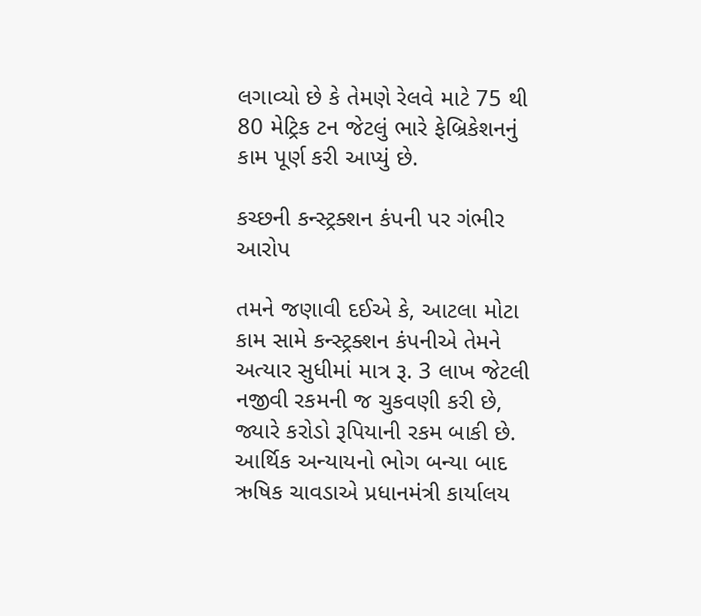લગાવ્યો છે કે તેમણે રેલવે માટે 75 થી 80 મેટ્રિક ટન જેટલું ભારે ફેબ્રિકેશનનું કામ પૂર્ણ કરી આપ્યું છે.

કચ્છની કન્સ્ટ્રક્શન કંપની પર ગંભીર આરોપ

તમને જણાવી દઈએ કે, આટલા મોટા કામ સામે કન્સ્ટ્રક્શન કંપનીએ તેમને અત્યાર સુધીમાં માત્ર રૂ. 3 લાખ જેટલી નજીવી રકમની જ ચુકવણી કરી છે, જ્યારે કરોડો રૂપિયાની રકમ બાકી છે. આર્થિક અન્યાયનો ભોગ બન્યા બાદ ઋષિક ચાવડાએ પ્રધાનમંત્રી કાર્યાલય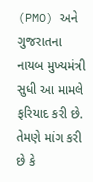(PMO) અને ગુજરાતના નાયબ મુખ્યમંત્રી સુધી આ મામલે ફરિયાદ કરી છે. તેમણે માંગ કરી છે કે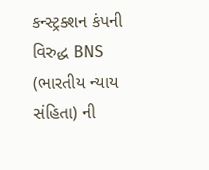કન્સ્ટ્રક્શન કંપની વિરુદ્ધ BNS (ભારતીય ન્યાય સંહિતા) ની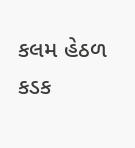કલમ હેઠળ કડક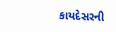કાયદેસરની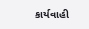કાર્યવાહી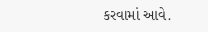કરવામાં આવે.